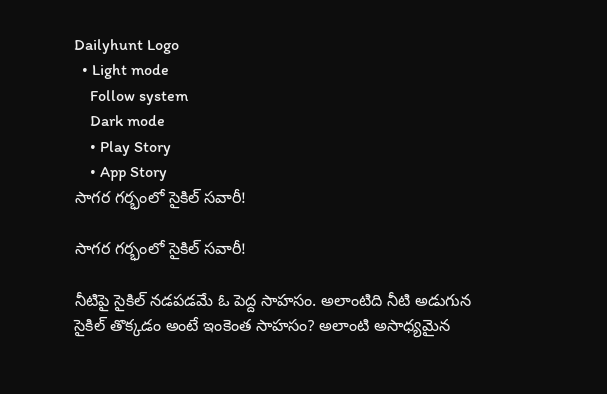Dailyhunt Logo
  • Light mode
    Follow system
    Dark mode
    • Play Story
    • App Story
సాగర గర్భంలో సైకిల్ సవారీ!

సాగర గర్భంలో సైకిల్ సవారీ!

నీటిపై సైకిల్ నడపడమే ఓ పెద్ద సాహసం. అలాంటిది నీటి అడుగున సైకిల్ తొక్కడం అంటే ఇంకెంత సాహసం? అలాంటి అసాధ్యమైన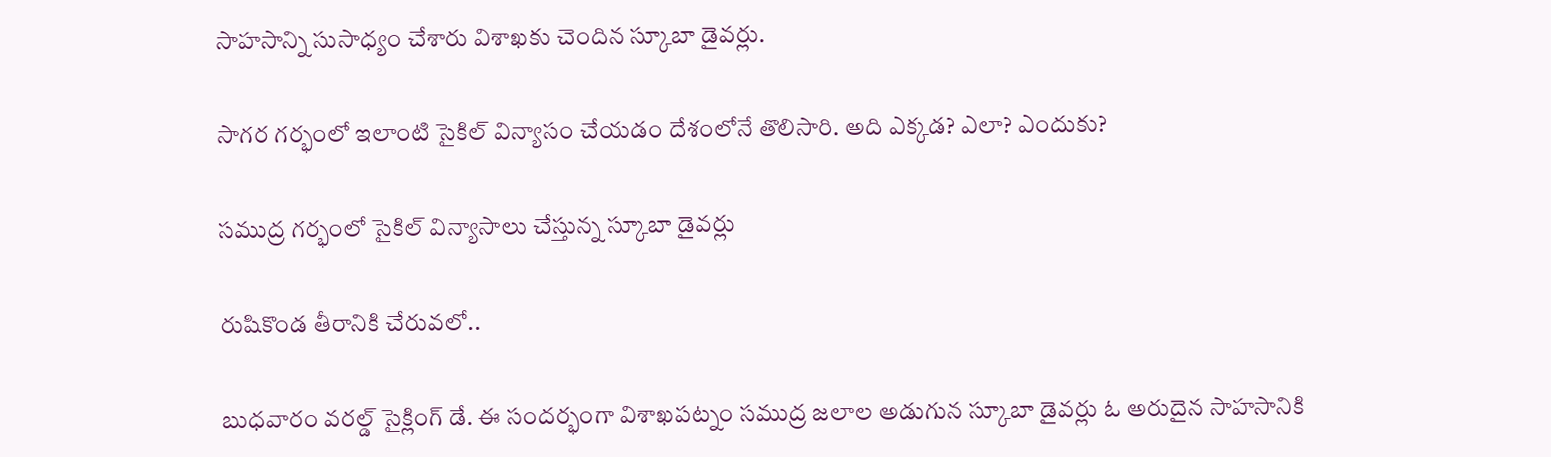సాహసాన్ని సుసాధ్యం చేశారు విశాఖకు చెందిన స్కూబా డైవర్లు.

సాగర గర్భంలో ఇలాంటి సైకిల్ విన్యాసం చేయడం దేశంలోనే తొలిసారి. అది ఎక్కడ? ఎలా? ఎందుకు?

సముద్ర గర్భంలో సైకిల్ విన్యాసాలు చేస్తున్న స్కూబా డైవర్లు

రుషికొండ తీరానికి చేరువలో..

బుధవారం వరల్డ్ సైక్లింగ్ డే. ఈ సందర్భంగా విశాఖపట్నం సముద్ర జలాల అడుగున స్కూబా డైవర్లు ఓ అరుదైన సాహసానికి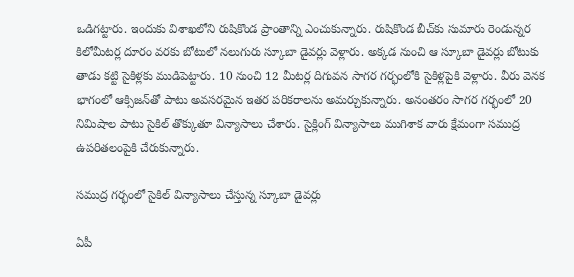ఒడిగట్టారు. ఇందుకు విశాఖలోని రుషికొండ ప్రాంతాన్ని ఎంచుకున్నారు. రుషికొండ బీచ్‌కు సుమారు రెండున్నర కిలోమీటర్ల దూరం వరకు బోటులో నలుగురు స్కూబా డైవర్లు వెళ్లారు. అక్కడ నుంచి ఆ స్కూబా డైవర్లు బోటుకు తాడు కట్టి సైకిళ్లకు ముడిపెట్టారు. 10 నుంచి 12 మీటర్ల దిగువన సాగర గర్భంలోకి సైకిళ్లపైకి వెళ్లారు. వీరు వెనక భాగంలో ఆక్సిజన్‌తో పాటు అవసరమైన ఇతర పరికరాలను అమర్చుకున్నారు. అనంతరం సాగర గర్భంలో 20 నిమిషాల పాటు సైకిల్ తొక్కుతూ విన్యాసాలు చేశారు. సైక్లింగ్ విన్యాసాలు ముగిశాక వారు క్షేమంగా సముద్ర ఉపరితలంపైకి చేరుకున్నారు.

సముద్ర గర్భంలో సైకిల్ విన్యాసాలు చేస్తున్న స్కూబా డైవర్లు

ఏపీ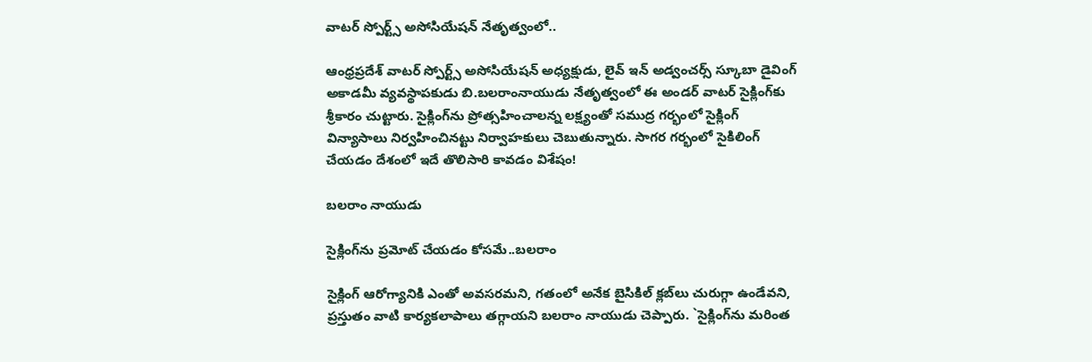వాటర్ స్పోర్ట్స్ అసోసియేషన్ నేతృత్వంలో..

ఆంధ్రప్రదేశ్ వాటర్ స్పోర్ట్స్ అసోసియేషన్ అధ్యక్షుడు, లైవ్ ఇన్ అడ్వంచర్స్ స్కూబా డైవింగ్ అకాడమీ వ్యవస్థాపకుడు బి.బలరాంనాయుడు నేతృత్వంలో ఈ అండర్ వాటర్ సైక్లింగ్‌కు శ్రీకారం చుట్టారు. సైక్లింగ్‌ను ప్రోత్సహించాలన్న లక్ష్యంతో సముద్ర గర్భంలో సైక్లింగ్ విన్యాసాలు నిర్వహించినట్టు నిర్వాహకులు చెబుతున్నారు. సాగర గర్భంలో సైకిలింగ్ చేయడం దేశంలో ఇదే తొలిసారి కావడం విశేషం!

బలరాం నాయుడు

సైక్లింగ్‌ను ప్రమోట్ చేయడం కోసమే..బలరాం

సైక్లింగ్ ఆరోగ్యానికి ఎంతో అవసరమని, గతంలో అనేక బైసికిల్ క్లబ్‌లు చురుగ్గా ఉండేవని, ప్రస్తుతం వాటి కార్యకలాపాలు తగ్గాయని బలరాం నాయుడు చెప్పారు. `సైక్లింగ్‌ను మరింత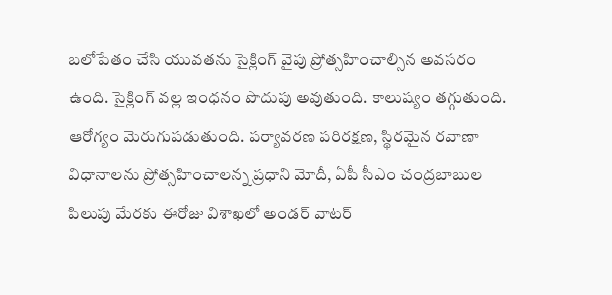బలోపేతం చేసి యువతను సైక్లింగ్ వైపు ప్రోత్సహించాల్సిన అవసరం ఉంది. సైక్లింగ్ వల్ల ఇంధనం పొదుపు అవుతుంది. కాలుష్యం తగ్గుతుంది. ఆరోగ్యం మెరుగుపడుతుంది. పర్యావరణ పరిరక్షణ, స్థిరమైన రవాణా విధానాలను ప్రోత్సహించాలన్న ప్రధాని మోదీ, ఏపీ సీఎం చంద్రబాబుల పిలుపు మేరకు ఈరోజు విశాఖలో అండర్ వాటర్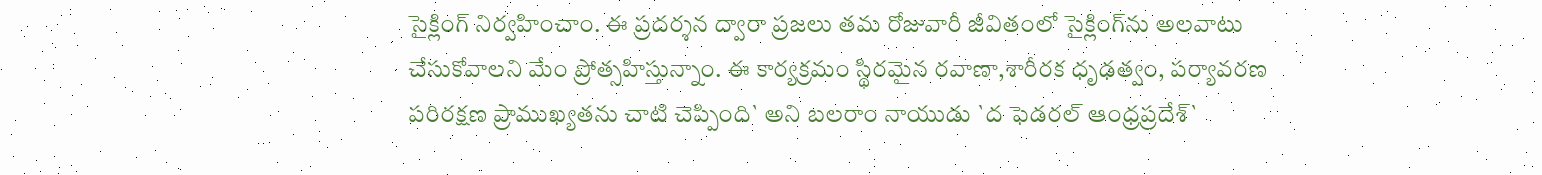సైక్లింగ్ నిర్వహించాం. ఈ ప్రదర్శన ద్వారా ప్రజలు తమ రోజువారీ జీవితంలో సైక్లింగ్‌ను అలవాటు చేసుకోవాలని మేం ప్రోత్సహిస్తున్నాం. ఈ కార్యక్రమం స్థిరమైన రవాణా,శారీరక ధృఢత్వం, పర్యావరణ పరిరక్షణ ప్రాముఖ్యతను చాటి చెప్పింది` అని బలరాం నాయుడు `ద ఫెడరల్ ఆంధ్రప్రదేశ్‌`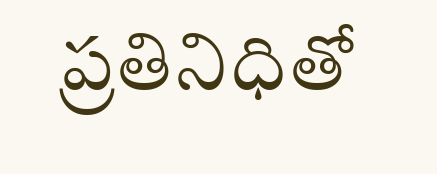ప్రతినిధితో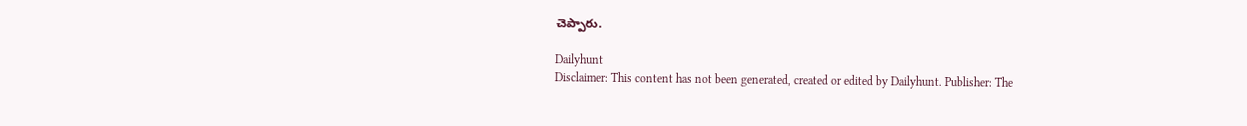చెప్పారు.

Dailyhunt
Disclaimer: This content has not been generated, created or edited by Dailyhunt. Publisher: The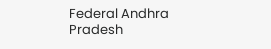Federal Andhra Pradesh